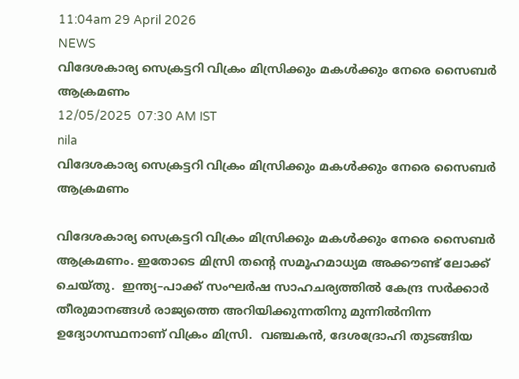11:04am 29 April 2026
NEWS
വിദേശകാര്യ സെക്രട്ടറി വിക്രം മിസ്രിക്കും മകൾക്കും നേരെ സൈബർ ആക്രമണം
12/05/2025  07:30 AM IST
nila
വിദേശകാര്യ സെക്രട്ടറി വിക്രം മിസ്രിക്കും മകൾക്കും നേരെ സൈബർ ആക്രമണം

വിദേശകാര്യ സെക്രട്ടറി വിക്രം മിസ്രിക്കും മകൾക്കും നേരെ സൈബർ ആക്രമണം. ഇതോടെ മിസ്രി തന്റെ സമൂഹമാധ്യമ അക്കൗണ്ട് ലോക്ക് ചെയ്തു.  ഇന്ത്യ–പാക്ക് സംഘർഷ സാഹചര്യത്തിൽ കേന്ദ്ര സർക്കാർ തീരുമാനങ്ങൾ രാജ്യത്തെ അറിയിക്കുന്നതിനു മുന്നിൽനിന്ന ഉദ്യോഗസ്ഥനാണ് വിക്രം മിസ്രി.  വഞ്ചകൻ, ദേശദ്രോഹി തുടങ്ങിയ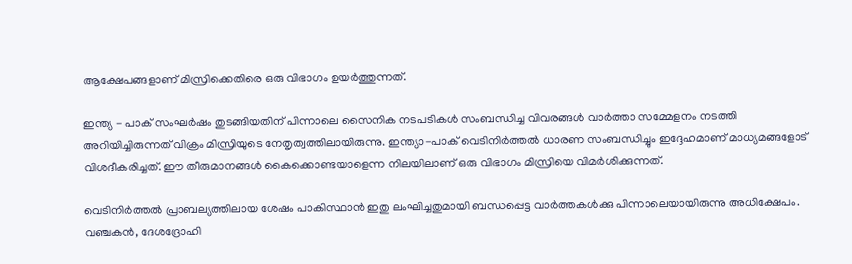ആക്ഷേപങ്ങളാണ് മിസ്രിക്കെതിരെ ഒരു വിഭാഗം ഉയർത്തുന്നത്.

ഇന്ത്യ - പാക് സംഘർഷം തുടങ്ങിയതിന് പിന്നാലെ സൈനിക നടപടികൾ സംബന്ധിച്ച വിവരങ്ങൾ വാർത്താ സമ്മേളനം നടത്തി അറിയിച്ചിരുന്നത് വിക്രം മിസ്രിയുടെ നേതൃത്വത്തിലായിരുന്നു. ഇന്ത്യാ-പാക് വെടിനിർത്തൽ ധാരണ സംബന്ധിച്ചും ഇദ്ദേഹമാണ് മാധ്യമങ്ങളോട് വിശദീകരിച്ചത്. ഈ തീരുമാനങ്ങൾ കൈക്കൊണ്ടയാളെന്ന നിലയിലാണ് ഒരു വിഭാഗം മിസ്രിയെ വിമർശിക്കുന്നത്.

വെടിനിർത്തൽ പ്രാബല്യത്തിലായ ശേഷം പാകിസ്ഥാൻ ഇതു ലംഘിച്ചതുമായി ബന്ധപ്പെട്ട വാർത്തകൾക്കു പിന്നാലെയായിരുന്നു അധിക്ഷേപം. വഞ്ചകൻ, ദേശദ്രോഹി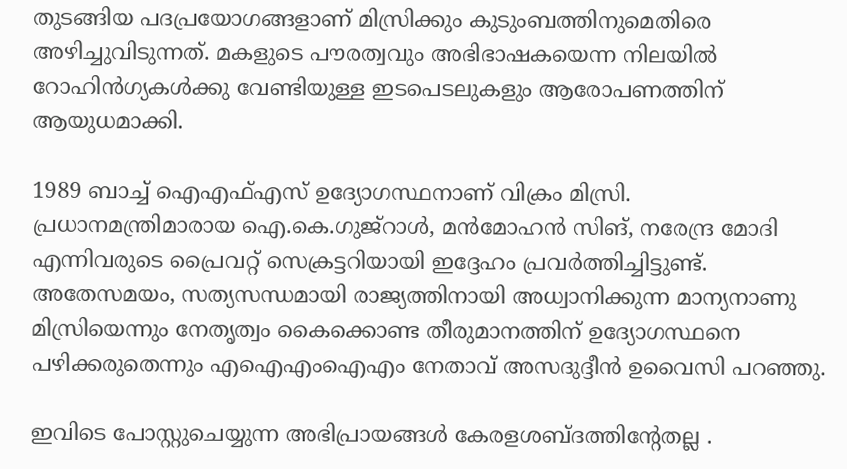തുടങ്ങിയ പദപ്രയോഗങ്ങളാണ് മിസ്രിക്കും കുടുംബത്തിനുമെതിരെ അഴിച്ചുവിടുന്നത്. മകളുടെ പൗരത്വവും അഭിഭാഷകയെന്ന നിലയിൽ റോഹിൻഗ്യകൾക്കു വേണ്ടിയുള്ള ഇടപെടലുകളും ആരോപണത്തിന് ആയുധമാക്കി.

1989 ബാച്ച് ഐഎഫ്എസ് ഉദ്യോഗസ്ഥനാണ് വിക്രം മിസ്രി. പ്രധാനമന്ത്രിമാരായ ഐ.കെ.ഗുജ്‍റാൾ, മൻമോഹൻ സിങ്, നരേന്ദ്ര മോദി എന്നിവരുടെ പ്രൈവറ്റ് സെക്രട്ടറിയായി ഇദ്ദേഹം പ്രവർത്തിച്ചിട്ടുണ്ട്. അതേസമയം, സത്യസന്ധമായി രാജ്യത്തിനായി അധ്വാനിക്കുന്ന മാന്യനാണു മിസ്രിയെന്നും നേതൃത്വം കൈക്കൊണ്ട തീരുമാനത്തിന് ഉദ്യോഗസ്ഥനെ പഴിക്കരുതെന്നും എഐഎംഐഎം നേതാവ് അസദുദ്ദീൻ ഉവൈസി പറഞ്ഞു.

ഇവിടെ പോസ്റ്റുചെയ്യുന്ന അഭിപ്രായങ്ങള്‍ കേരളശബ്‌ദത്തിന്റേതല്ല .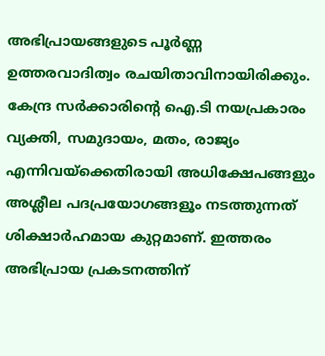അഭിപ്രായങ്ങളുടെ പൂര്‍ണ്ണ ഉത്തരവാദിത്വം രചയിതാവിനായിരിക്കും. കേന്ദ്ര സർക്കാരിന്റെ ഐ.ടി നയപ്രകാരം വ്യക്തി, സമുദായം, മതം, രാജ്യം എന്നിവയ്ക്കെതിരായി അധിക്ഷേപങ്ങളും അശ്ലീല പദപ്രയോഗങ്ങളൂം നടത്തുന്നത് ശിക്ഷാര്‍ഹമായ കുറ്റമാണ്. ഇത്തരം അഭിപ്രായ പ്രകടനത്തിന്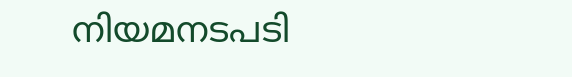നിയമനടപടി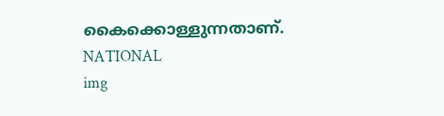കൈക്കൊള്ളുന്നതാണ്.
NATIONAL
img